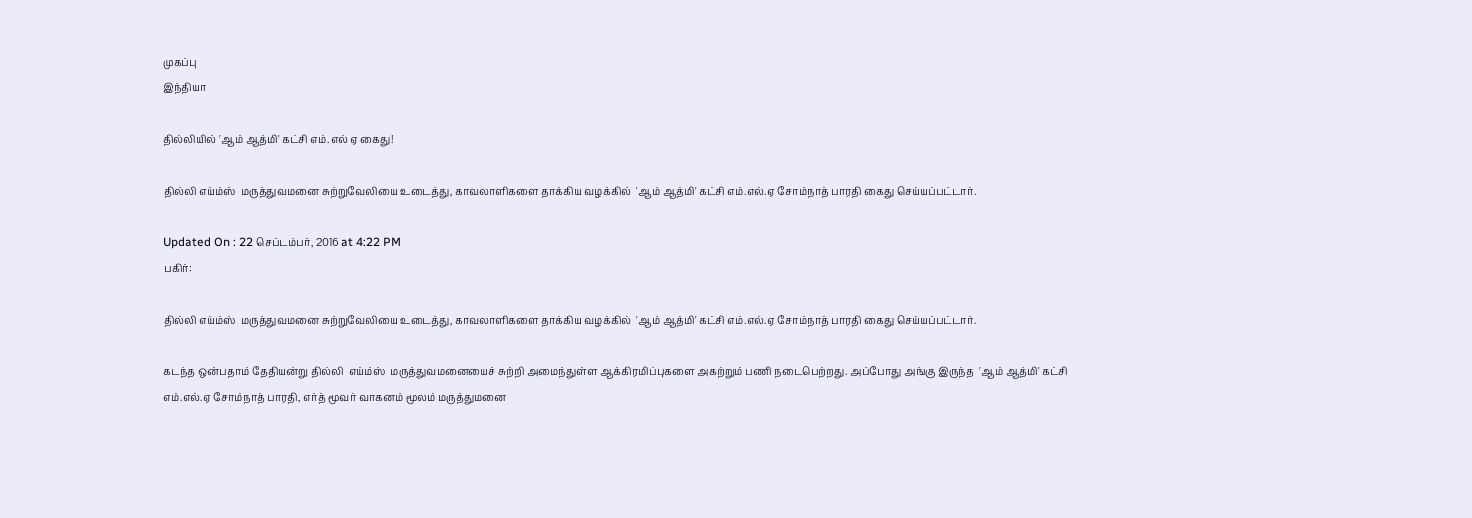முகப்பு
இந்தியா

தில்லியில் 'ஆம் ஆத்மி' கட்சி எம்.எல் ஏ கைது!

தில்லி எய்ம்ஸ்  மருத்துவமனை சுற்றுவேலியை உடைத்து, காவலாளிகளை தாக்கிய வழக்கில்  'ஆம் ஆத்மி' கட்சி எம்.எல்.ஏ சோம்நாத் பாரதி கைது செய்யப்பட்டார்.

Updated On : 22 செப்டம்பர், 2016 at 4:22 PM
பகிர்:

தில்லி எய்ம்ஸ்  மருத்துவமனை சுற்றுவேலியை உடைத்து, காவலாளிகளை தாக்கிய வழக்கில்  'ஆம் ஆத்மி' கட்சி எம்.எல்.ஏ சோம்நாத் பாரதி கைது செய்யப்பட்டார்.

கடந்த ஒன்பதாம் தேதியன்று தில்லி  எய்ம்ஸ்  மருத்துவமனையைச் சுற்றி அமைந்துள்ள ஆக்கிரமிப்புகளை அகற்றும் பணி நடைபெற்றது. அப்போது அங்கு இருந்த  'ஆம் ஆத்மி' கட்சி எம்.எல்.ஏ சோம்நாத் பாரதி, எர்த் மூவர் வாகனம் மூலம் மருத்துமனை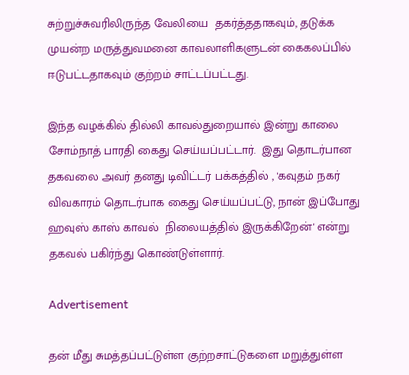சுற்றுச்சுவரிலிருந்த வேலியை  தகர்த்ததாகவும், தடுக்க முயன்ற மருத்துவமனை காவலாளிகளுடன் கைகலப்பில் ஈடுபட்டதாகவும் குற்றம் சாட்டப்பட்டது.

இந்த வழக்கில் தில்லி காவல்துறையால் இன்று காலை சோம்நாத் பாரதி கைது செய்யப்பட்டார்.  இது தொடர்பான தகவலை அவர் தனது டிவிட்டர் பக்கத்தில் , 'கவுதம் நகர் விவகாரம் தொடர்பாக கைது செய்யப்பட்டு, நான் இப்போது ஹவுஸ் காஸ் காவல்  நிலையத்தில் இருக்கிறேன்' என்று தகவல் பகிர்ந்து கொண்டுள்ளார்.

Advertisement

தன் மீது சுமத்தப்பட்டுள்ள குற்றசாட்டுகளை மறுத்துள்ள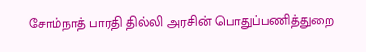சோம்நாத் பாரதி தில்லி அரசின் பொதுப்பணித்துறை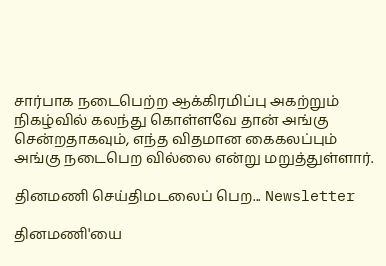சார்பாக நடைபெற்ற ஆக்கிரமிப்பு அகற்றும் நிகழ்வில் கலந்து கொள்ளவே தான் அங்கு சென்றதாகவும், எந்த விதமான கைகலப்பும் அங்கு நடைபெற வில்லை என்று மறுத்துள்ளார்.

தினமணி செய்திமடலைப் பெற... Newsletter

தினமணி'யை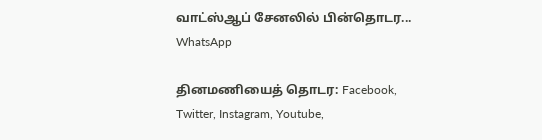வாட்ஸ்ஆப் சேனலில் பின்தொடர... WhatsApp

தினமணியைத் தொடர: Facebook, Twitter, Instagram, Youtube,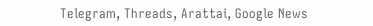Telegram, Threads, Arattai, Google News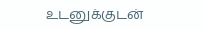உடனுக்குடன்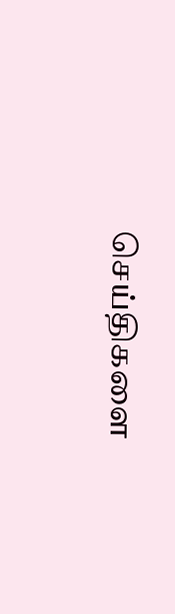செய்திகளை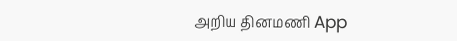அறிய தினமணி App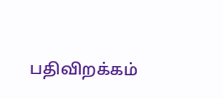பதிவிறக்கம்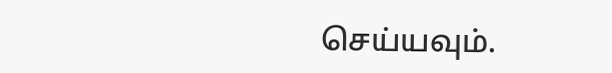செய்யவும்.